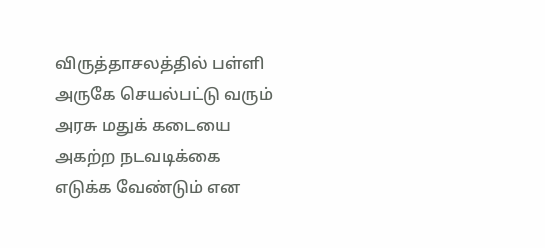விருத்தாசலத்தில் பள்ளி அருகே செயல்பட்டு வரும் அரசு மதுக் கடையை அகற்ற நடவடிக்கை எடுக்க வேண்டும் என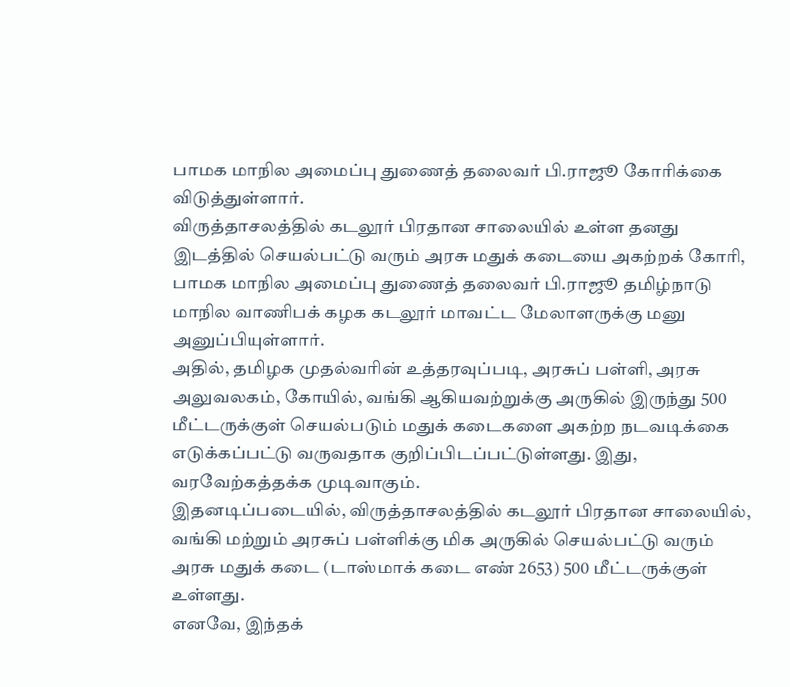பாமக மாநில அமைப்பு துணைத் தலைவர் பி.ராஜூ கோரிக்கை விடுத்துள்ளார்.
விருத்தாசலத்தில் கடலூர் பிரதான சாலையில் உள்ள தனது இடத்தில் செயல்பட்டு வரும் அரசு மதுக் கடையை அகற்றக் கோரி, பாமக மாநில அமைப்பு துணைத் தலைவர் பி.ராஜூ தமிழ்நாடு மாநில வாணிபக் கழக கடலூர் மாவட்ட மேலாளருக்கு மனு அனுப்பியுள்ளார்.
அதில், தமிழக முதல்வரின் உத்தரவுப்படி, அரசுப் பள்ளி, அரசு அலுவலகம், கோயில், வங்கி ஆகியவற்றுக்கு அருகில் இருந்து 500 மீட்டருக்குள் செயல்படும் மதுக் கடைகளை அகற்ற நடவடிக்கை எடுக்கப்பட்டு வருவதாக குறிப்பிடப்பட்டுள்ளது. இது, வரவேற்கத்தக்க முடிவாகும்.
இதனடிப்படையில், விருத்தாசலத்தில் கடலூர் பிரதான சாலையில், வங்கி மற்றும் அரசுப் பள்ளிக்கு மிக அருகில் செயல்பட்டு வரும் அரசு மதுக் கடை (டாஸ்மாக் கடை எண் 2653) 500 மீட்டருக்குள் உள்ளது.
எனவே, இந்தக்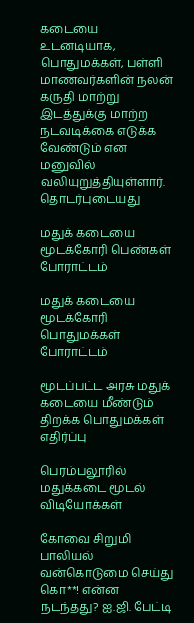கடையை உடனடியாக, பொதுமக்கள், பள்ளி மாணவர்களின் நலன் கருதி மாற்று இடத்துக்கு மாற்ற நடவடிக்கை எடுக்க வேண்டும் என மனுவில் வலியுறுத்தியுள்ளார்.
தொடர்புடையது

மதுக் கடையை மூடக்கோரி பெண்கள் போராட்டம்

மதுக் கடையை மூடக்கோரி பொதுமக்கள் போராட்டம்

மூடப்பட்ட அரசு மதுக் கடையை மீண்டும் திறக்க பொதுமக்கள் எதிர்ப்பு

பெரம்பலூரில் மதுக்கடை மூடல்
விடியோக்கள்

கோவை சிறுமி பாலியல் வன்கொடுமை செய்து கொ**! என்ன நடந்தது? ஐ.ஜி. பேட்டி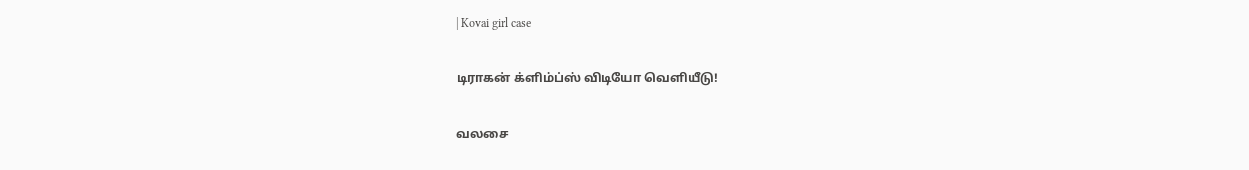| Kovai girl case

டிராகன் க்ளிம்ப்ஸ் விடியோ வெளியீடு!

வலசை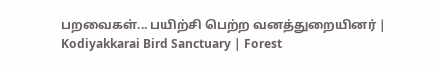பறவைகள்... பயிற்சி பெற்ற வனத்துறையினர் | Kodiyakkarai Bird Sanctuary | Forest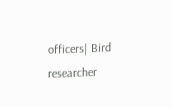officers| Bird researcher